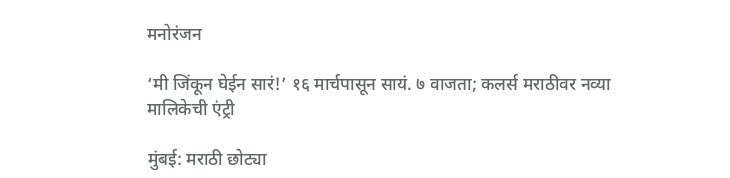मनोरंजन

‘मी जिंकून घेईन सारं!’ १६ मार्चपासून सायं. ७ वाजता; कलर्स मराठीवर नव्या मालिकेची एंट्री

मुंबई: मराठी छोट्या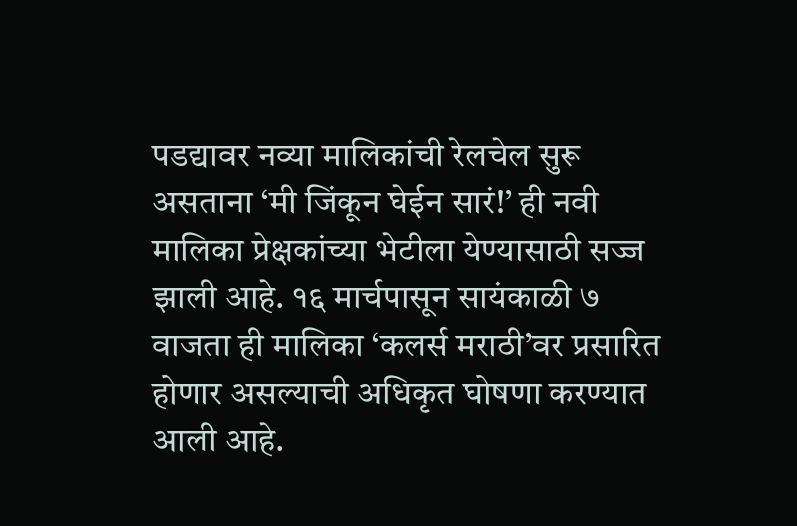पडद्यावर नव्या मालिकांची रेलचेल सुरू असताना ‘मी जिंकून घेईन सारं!’ ही नवी मालिका प्रेक्षकांच्या भेटीला येण्यासाठी सज्ज झाली आहे. १६ मार्चपासून सायंकाळी ७ वाजता ही मालिका ‘कलर्स मराठी’वर प्रसारित होणार असल्याची अधिकृत घोषणा करण्यात आली आहे.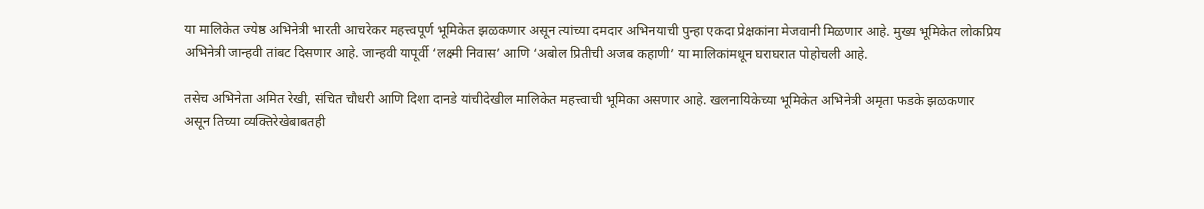या मालिकेत ज्येष्ठ अभिनेत्री भारती आचरेकर महत्त्वपूर्ण भूमिकेत झळकणार असून त्यांच्या दमदार अभिनयाची पुन्हा एकदा प्रेक्षकांना मेजवानी मिळणार आहे. मुख्य भूमिकेत लोकप्रिय अभिनेत्री जान्हवी तांबट दिसणार आहे. जान्हवी यापूर्वी ‘लक्ष्मी निवास’ आणि ‘अबोल प्रितीची अजब कहाणी’ या मालिकांमधून घराघरात पोहोचली आहे.

तसेच अभिनेता अमित रेखी, संचित चौधरी आणि दिशा दानडे यांचीदेखील मालिकेत महत्त्वाची भूमिका असणार आहे. खलनायिकेच्या भूमिकेत अभिनेत्री अमृता फडके झळकणार असून तिच्या व्यक्तिरेखेबाबतही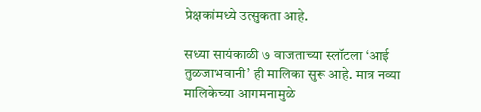प्रेक्षकांमध्ये उत्सुकता आहे.

सध्या सायंकाळी ७ वाजताच्या स्लॉटला ‘आई तुळजाभवानी’ ही मालिका सुरू आहे. मात्र नव्या मालिकेच्या आगमनामुळे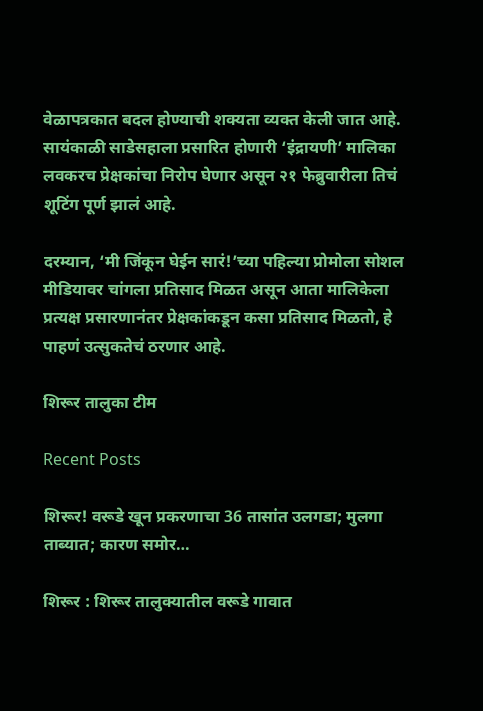वेळापत्रकात बदल होण्याची शक्यता व्यक्त केली जात आहे. सायंकाळी साडेसहाला प्रसारित होणारी ‘इंद्रायणी’ मालिका लवकरच प्रेक्षकांचा निरोप घेणार असून २१ फेब्रुवारीला तिचं शूटिंग पूर्ण झालं आहे.

दरम्यान, ‘मी जिंकून घेईन सारं!’च्या पहिल्या प्रोमोला सोशल मीडियावर चांगला प्रतिसाद मिळत असून आता मालिकेला प्रत्यक्ष प्रसारणानंतर प्रेक्षकांकडून कसा प्रतिसाद मिळतो, हे पाहणं उत्सुकतेचं ठरणार आहे.

शिरूर तालुका टीम

Recent Posts

शिरूर! वरूडे खून प्रकरणाचा 36 तासांत उलगडा; मुलगा ताब्यात; कारण समोर…

शिरूर : शिरूर तालुक्यातील वरूडे गावात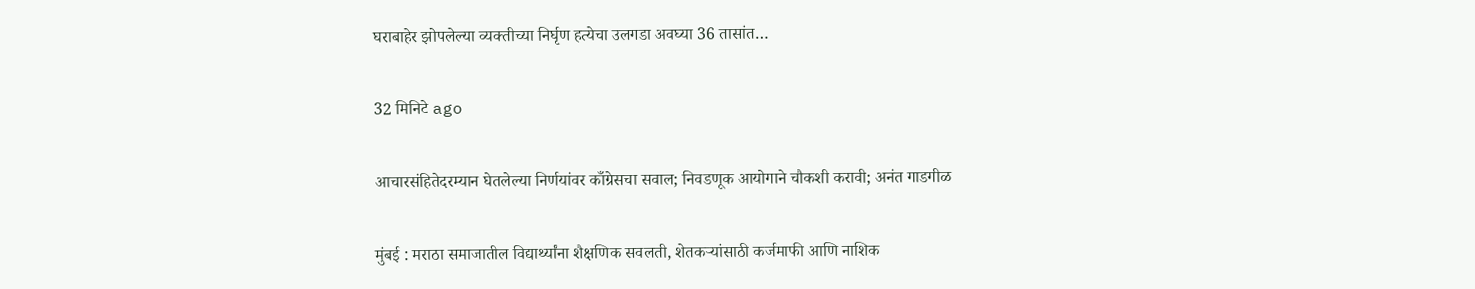घराबाहेर झोपलेल्या व्यक्तीच्या निर्घृण हत्येचा उलगडा अवघ्या 36 तासांत…

32 मिनिटे ago

आचारसंहितेदरम्यान घेतलेल्या निर्णयांवर काँग्रेसचा सवाल; निवडणूक आयोगाने चौकशी करावी; अनंत गाडगीळ

मुंबई : मराठा समाजातील विद्यार्थ्यांना शैक्षणिक सवलती, शेतकऱ्यांसाठी कर्जमाफी आणि नाशिक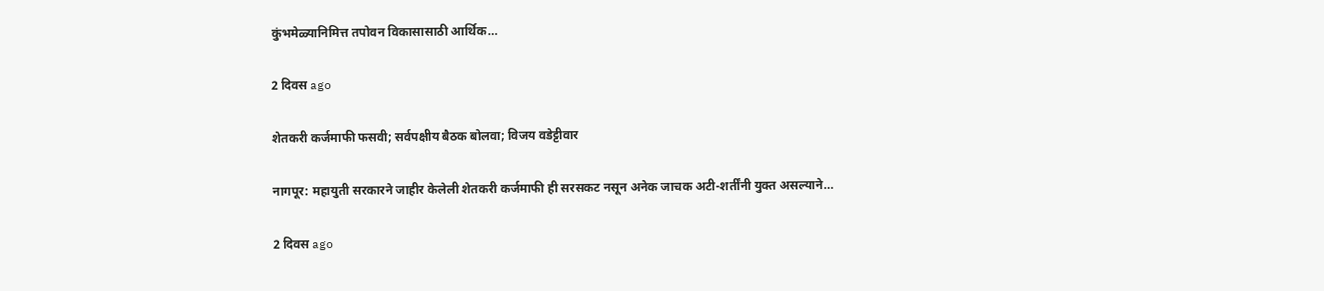कुंभमेळ्यानिमित्त तपोवन विकासासाठी आर्थिक…

2 दिवस ago

शेतकरी कर्जमाफी फसवी; सर्वपक्षीय बैठक बोलवा; विजय वडेट्टीवार

नागपूर: महायुती सरकारने जाहीर केलेली शेतकरी कर्जमाफी ही सरसकट नसून अनेक जाचक अटी-शर्तींनी युक्त असल्याने…

2 दिवस ago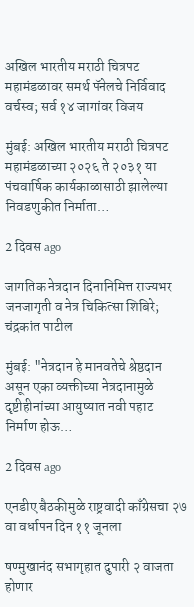अखिल भारतीय मराठी चित्रपट महामंडळावर समर्थ पॅनेलचे निर्विवाद वर्चस्व; सर्व १४ जागांवर विजय

मुंबई: अखिल भारतीय मराठी चित्रपट महामंडळाच्या २०२६ ते २०३१ या पंचवार्षिक कार्यकाळासाठी झालेल्या निवडणुकीत निर्माता…

2 दिवस ago

जागतिक नेत्रदान दिनानिमित्त राज्यभर जनजागृती व नेत्र चिकित्सा शिबिरे; चंद्रकांत पाटील

मुंबई: "नेत्रदान हे मानवतेचे श्रेष्ठदान असून एका व्यक्तीच्या नेत्रदानामुळे दृष्टीहीनांच्या आयुष्यात नवी पहाट निर्माण होऊ…

2 दिवस ago

एनडीए बैठकीमुळे राष्ट्रवादी काँग्रेसचा २७ वा वर्धापन दिन ११ जूनला

षण्मुखानंद सभागृहात दुपारी २ वाजता होणार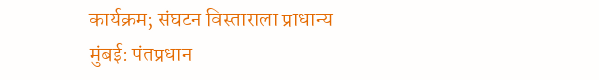कार्यक्रम; संघटन विस्ताराला प्राधान्य मुंबई: पंतप्रधान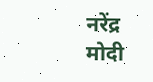नरेंद्र मोदी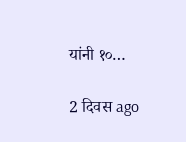यांनी १०…

2 दिवस ago